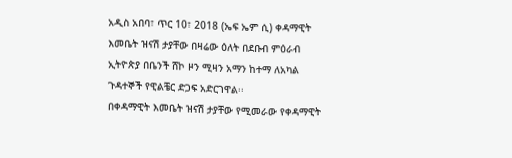አዲስ አበባ፣ ጥር 10፣ 2018 (ኤፍ ኤም ሲ) ቀዳማዊት እመቤት ዝናሽ ታያቸው በዛሬው ዕለት በደቡብ ምዕራብ ኢትዮጵያ በቤንች ሸኮ ዞን ሚዛን አማን ከተማ ለአካል ጉዳተኞች የዊልቼር ድጋፍ አድርገዋል፡፡
በቀዳማዊት እመቤት ዝናሽ ታያቸው የሚመራው የቀዳማዊት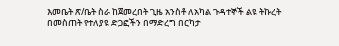እመቤት ጽ/ቤት ስራ ከጀመረበት ጊዜ አንስቶ ለአካል ጉዳተኞች ልዩ ትኩረት በመስጠት የተለያዩ ድጋፎችን በማድረግ በርካታ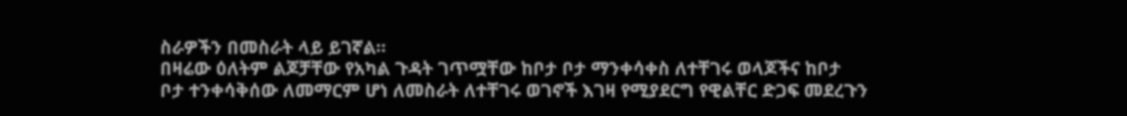ስራዎችን በመስራት ላይ ይገኛል።
በዛሬው ዕለትም ልጆቻቸው የአካል ጉዳት ገጥሟቸው ከቦታ ቦታ ማንቀሳቀስ ለተቸገሩ ወላጆችና ከቦታ ቦታ ተንቀሳቅሰው ለመማርም ሆነ ለመስራት ለተቸገሩ ወገኖች እገዛ የሚያደርግ የዊልቸር ድጋፍ መደረጉን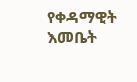የቀዳማዊት እመቤት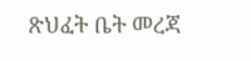ጽህፈት ቤት መረጃ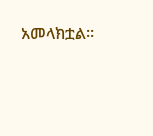አመላክቷል።